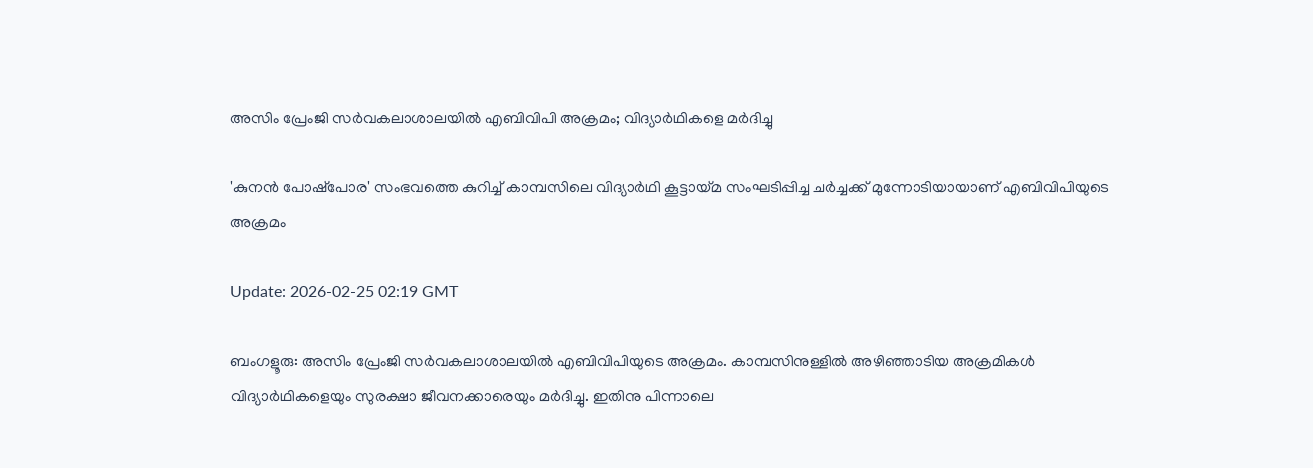അസിം പ്രേംജി സര്‍വകലാശാലയില്‍ എബിവിപി അക്രമം; വിദ്യാര്‍ഥികളെ മര്‍ദിച്ചു

'കുനന്‍ പോഷ്‌പോര' സംഭവത്തെ കുറിച്ച് കാമ്പസിലെ വിദ്യാര്‍ഥി കൂട്ടായ്മ സംഘടിപ്പിച്ച ചര്‍ച്ചക്ക് മുന്നോടിയായാണ് എബിവിപിയുടെ അക്രമം

Update: 2026-02-25 02:19 GMT

ബംഗളൂരു: അസിം പ്രേംജി സര്‍വകലാശാലയില്‍ എബിവിപിയുടെ അക്രമം. കാമ്പസിനുള്ളില്‍ അഴിഞ്ഞാടിയ അക്രമികള്‍ വിദ്യാര്‍ഥികളെയും സുരക്ഷാ ജീവനക്കാരെയും മര്‍ദിച്ചു. ഇതിനു പിന്നാലെ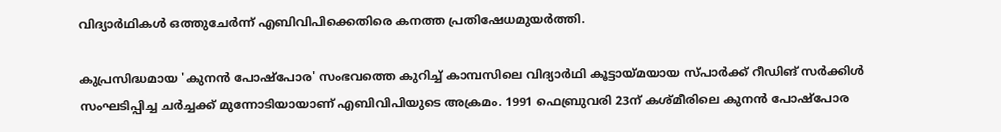വിദ്യാര്‍ഥികള്‍ ഒത്തുചേര്‍ന്ന് എബിവിപിക്കെതിരെ കനത്ത പ്രതിഷേധമുയര്‍ത്തി.

കുപ്രസിദ്ധമായ 'കുനന്‍ പോഷ്‌പോര' സംഭവത്തെ കുറിച്ച് കാമ്പസിലെ വിദ്യാര്‍ഥി കൂട്ടായ്മയായ സ്പാര്‍ക്ക് റീഡിങ് സര്‍ക്കിള്‍ സംഘടിപ്പിച്ച ചര്‍ച്ചക്ക് മുന്നോടിയായാണ് എബിവിപിയുടെ അക്രമം. 1991 ഫെബ്രുവരി 23ന് കശ്മീരിലെ കുനന്‍ പോഷ്‌പോര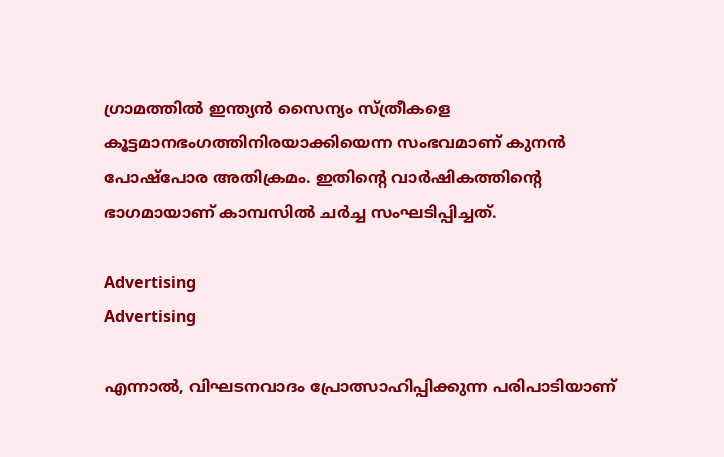ഗ്രാമത്തില്‍ ഇന്ത്യന്‍ സൈന്യം സ്ത്രീകളെ കൂട്ടമാനഭംഗത്തിനിരയാക്കിയെന്ന സംഭവമാണ് കുനന്‍ പോഷ്‌പോര അതിക്രമം. ഇതിന്റെ വാര്‍ഷികത്തിന്റെ ഭാഗമായാണ് കാമ്പസില്‍ ചര്‍ച്ച സംഘടിപ്പിച്ചത്.

Advertising
Advertising

എന്നാല്‍, വിഘടനവാദം പ്രോത്സാഹിപ്പിക്കുന്ന പരിപാടിയാണ്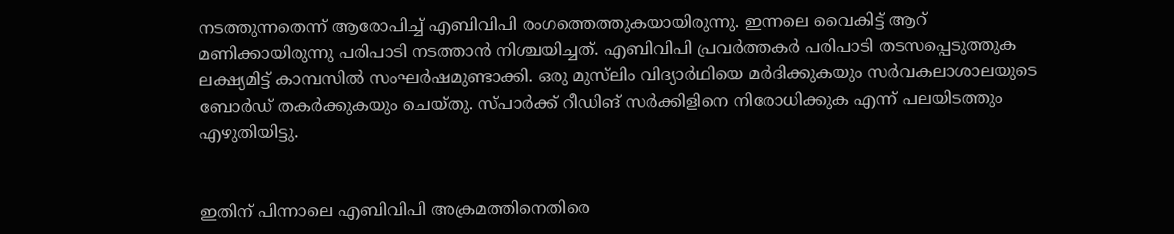നടത്തുന്നതെന്ന് ആരോപിച്ച് എബിവിപി രംഗത്തെത്തുകയായിരുന്നു. ഇന്നലെ വൈകിട്ട് ആറ് മണിക്കായിരുന്നു പരിപാടി നടത്താന്‍ നിശ്ചയിച്ചത്. എബിവിപി പ്രവര്‍ത്തകര്‍ പരിപാടി തടസപ്പെടുത്തുക ലക്ഷ്യമിട്ട് കാമ്പസില്‍ സംഘര്‍ഷമുണ്ടാക്കി. ഒരു മുസ്‌ലിം വിദ്യാര്‍ഥിയെ മര്‍ദിക്കുകയും സര്‍വകലാശാലയുടെ ബോര്‍ഡ് തകര്‍ക്കുകയും ചെയ്തു. സ്പാര്‍ക്ക് റീഡിങ് സര്‍ക്കിളിനെ നിരോധിക്കുക എന്ന് പലയിടത്തും എഴുതിയിട്ടു.


ഇതിന് പിന്നാലെ എബിവിപി അക്രമത്തിനെതിരെ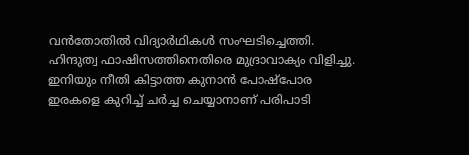വന്‍തോതില്‍ വിദ്യാര്‍ഥികള്‍ സംഘടിച്ചെത്തി. ഹിന്ദുത്വ ഫാഷിസത്തിനെതിരെ മുദ്രാവാക്യം വിളിച്ചു. ഇനിയും നീതി കിട്ടാത്ത കുനാന്‍ പോഷ്‌പോര ഇരകളെ കുറിച്ച് ചര്‍ച്ച ചെയ്യാനാണ് പരിപാടി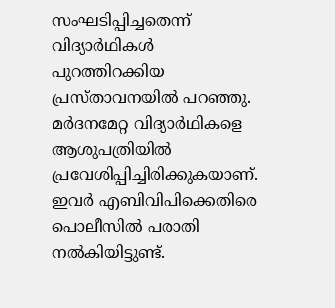സംഘടിപ്പിച്ചതെന്ന് വിദ്യാര്‍ഥികള്‍ പുറത്തിറക്കിയ പ്രസ്താവനയില്‍ പറഞ്ഞു. മര്‍ദനമേറ്റ വിദ്യാര്‍ഥികളെ ആശുപത്രിയില്‍ പ്രവേശിപ്പിച്ചിരിക്കുകയാണ്. ഇവര്‍ എബിവിപിക്കെതിരെ പൊലീസില്‍ പരാതി നല്‍കിയിട്ടുണ്ട്.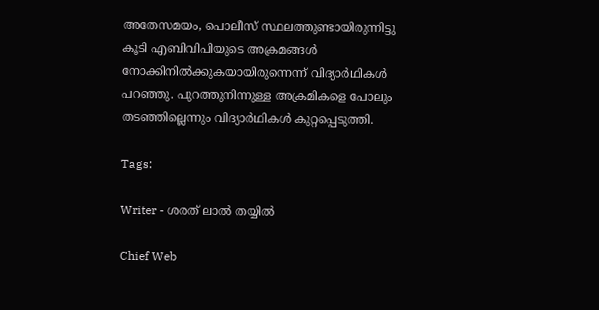അതേസമയം, പൊലീസ് സ്ഥലത്തുണ്ടായിരുന്നിട്ടു കൂടി എബിവിപിയുടെ അക്രമങ്ങള്‍ നോക്കിനില്‍ക്കുകയായിരുന്നെന്ന് വിദ്യാര്‍ഥികള്‍ പറഞ്ഞു. പുറത്തുനിന്നുള്ള അക്രമികളെ പോലും തടഞ്ഞില്ലെന്നും വിദ്യാര്‍ഥികള്‍ കുറ്റപ്പെടുത്തി.

Tags:

Writer - ശരത് ലാൽ തയ്യിൽ

Chief Web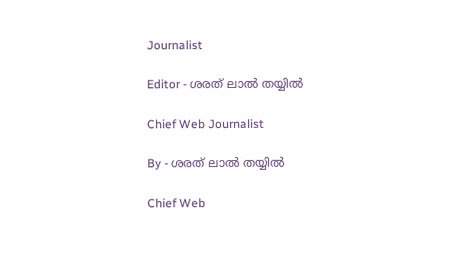Journalist

Editor - ശരത് ലാൽ തയ്യിൽ

Chief Web Journalist

By - ശരത് ലാൽ തയ്യിൽ

Chief Web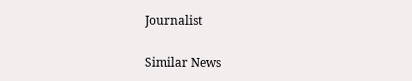Journalist

Similar News